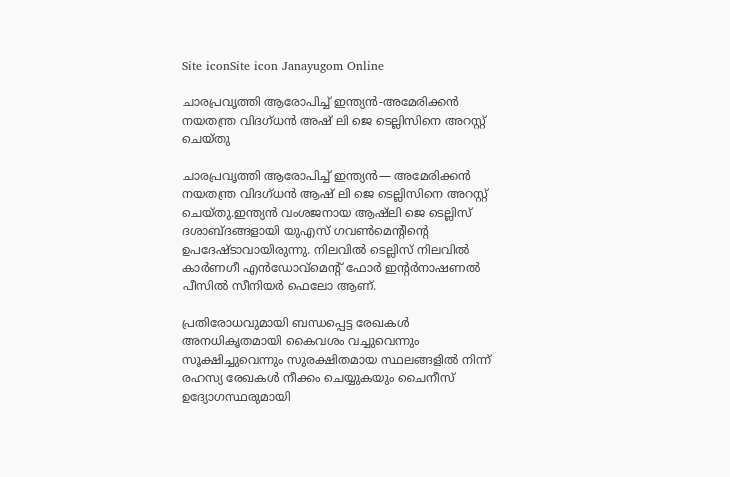Site iconSite icon Janayugom Online

ചാരപ്രവൃത്തി ആരോപിച്ച് ഇന്ത്യന്‍-അമേരിക്കന്‍ നയതന്ത്ര വിദഗ്ധന്‍ അഷ് ലി ജെ ടെല്ലിസിനെ അറസ്റ്റ് ചെയ്തു

ചാരപ്രവൃത്തി ആരോപിച്ച് ഇന്ത്യന്‍— അമേരിക്കന്‍ നയതന്ത്ര വിദഗ്ധന്‍ ആഷ് ലി ജെ ടെല്ലിസിനെ അറസ്റ്റ് ചെയ്തു.ഇന്ത്യൻ വംശജനായ ആഷ്‌ലി ജെ ടെല്ലിസ് ദശാബ്ദങ്ങളായി യുഎസ് ഗവൺമെന്റിന്റെ ഉപദേഷ്ടാവായിരുന്നു. നിലവിൽ ടെല്ലിസ് നിലവിൽ കാർണഗീ എൻഡോവ്‌മെന്റ് ഫോർ ഇന്റർനാഷണൽ പീസിൽ സീനിയർ ഫെലോ ആണ്.

പ്രതിരോധവുമായി ബന്ധപ്പെട്ട രേഖകൾ അനധികൃതമായി കൈവശം വച്ചുവെന്നും സൂക്ഷിച്ചുവെന്നും സുരക്ഷിതമായ സ്ഥലങ്ങളിൽ നിന്ന് രഹസ്യ രേഖകൾ നീക്കം ചെയ്യുകയും ചൈനീസ് ഉദ്യോഗസ്ഥരുമായി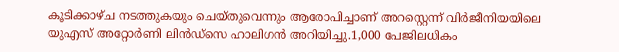കൂടിക്കാഴ്ച നടത്തുകയും ചെയ്തുവെന്നും ആരോപിച്ചാണ് അറസ്റ്റെന്ന് വിർജീനിയയിലെ യുഎസ് അറ്റോർണി ലിൻഡ്സെ ഹാലിഗൻ അറിയിച്ചു.1,000 പേജിലധികം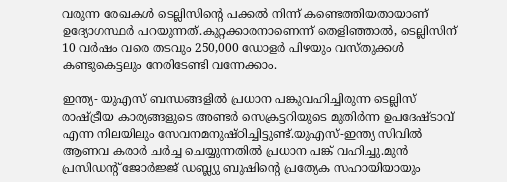വരുന്ന രേഖകൾ ടെല്ലിസിന്റെ പക്കൽ നിന്ന് കണ്ടെത്തിയതായാണ് ഉദ്യോഗസ്ഥർ പറയുന്നത്.കുറ്റക്കാരനാണെന്ന് തെളിഞ്ഞാൽ, ടെല്ലിസിന് 10 വർഷം വരെ തടവും 250,000 ഡോളർ പിഴയും വസ്തുക്കൾ കണ്ടുകെട്ടലും നേരിടേണ്ടി വന്നേക്കാം.

ഇന്ത്യ- യുഎസ് ബന്ധങ്ങളിൽ പ്രധാന പങ്കുവഹിച്ചിരുന്ന ടെല്ലിസ് രാഷ്ട്രീയ കാര്യങ്ങളുടെ അണ്ടർ സെക്രട്ടറിയുടെ മുതിർന്ന ഉപദേഷ്ടാവ് എന്ന നിലയിലും സേവനമനുഷ്ഠിച്ചിട്ടുണ്ട്.യുഎസ്-ഇന്ത്യ സിവിൽ ആണവ കരാർ ചർച്ച ചെയ്യുന്നതിൽ പ്രധാന പങ്ക് വഹിച്ചു.മുൻ പ്രസിഡന്റ് ജോർജ്ജ് ഡബ്ല്യു ബുഷിന്റെ പ്രത്യേക സഹായിയായും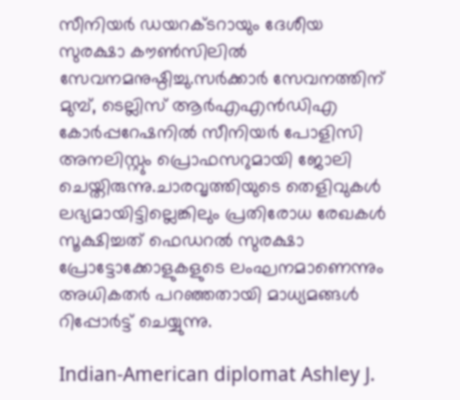സീനിയർ ഡയറക്ടറായും ദേശീയ സുരക്ഷാ കൗൺസിലിൽ സേവനമനുഷ്ഠിച്ചു.സർക്കാർ സേവനത്തിന് മുമ്പ്, ടെല്ലിസ് ആര്‍എഎന്‍ഡിഎ കോർപ്പറേഷനിൽ സീനിയർ പോളിസി അനലിസ്റ്റും പ്രൊഫസറുമായി ജോലി ചെയ്തിരുന്നു.ചാരവൃത്തിയുടെ തെളിവുകൾ ലഭ്യമായിട്ടില്ലെങ്കിലും പ്രതിരോധ രേഖകൾ സൂക്ഷിച്ചത് ഫെഡറൽ സുരക്ഷാ പ്രോട്ടോക്കോളുകളുടെ ലംഘനമാണെന്നും അധിക‍തർ പറഞ്ഞതായി മാധ്യമങ്ങൾ റിപ്പോർട്ട് ചെയ്യുന്നു.

Indian-American diplomat Ashley J.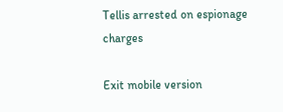Tellis arrested on espionage charges

Exit mobile version